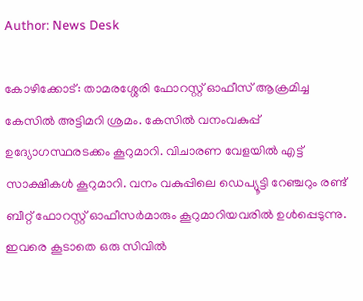Author: News Desk

കോഴിക്കോട്: താമരശ്ശേരി ഫോറസ്റ്റ് ഓഫീസ് ആക്രമിച്ച കേസിൽ അട്ടിമറി ശ്രമം. കേസിൽ വനംവകുപ്പ് ഉദ്യോഗസ്ഥരടക്കം കൂറുമാറി. വിചാരണ വേളയിൽ എട്ട് സാക്ഷികൾ കൂറുമാറി. വനം വകുപ്പിലെ ഡെപ്യൂട്ടി റേഞ്ചറും രണ്ട് ബീറ്റ് ഫോറസ്റ്റ് ഓഫീസർമാരും കൂറുമാറിയവരിൽ ഉൾപ്പെടുന്നു. ഇവരെ കൂടാതെ ഒരു സിവിൽ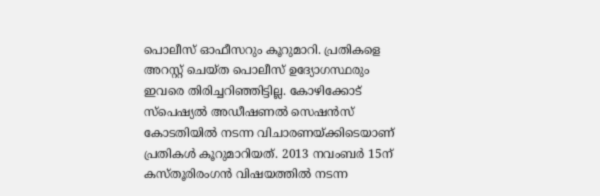പൊലീസ് ഓഫീസറും കൂറുമാറി. പ്രതികളെ അറസ്റ്റ് ചെയ്ത പൊലീസ് ഉദ്യോഗസ്ഥരും ഇവരെ തിരിച്ചറിഞ്ഞിട്ടില്ല. കോഴിക്കോട് സ്പെഷ്യൽ അഡീഷണൽ സെഷൻസ് കോടതിയിൽ നടന്ന വിചാരണയ്ക്കിടെയാണ് പ്രതികൾ കൂറുമാറിയത്. 2013 നവംബർ 15ന് കസ്തൂരിരംഗൻ വിഷയത്തിൽ നടന്ന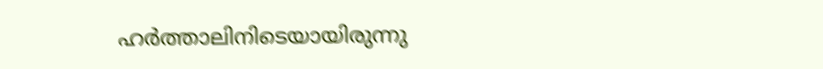ഹർത്താലിനിടെയായിരുന്നു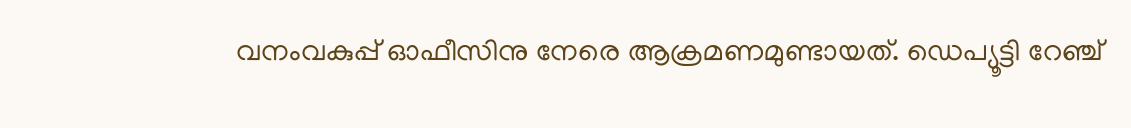വനംവകുപ്പ് ഓഫീസിനു നേരെ ആക്രമണമുണ്ടായത്. ഡെപ്യൂട്ടി റേഞ്ച്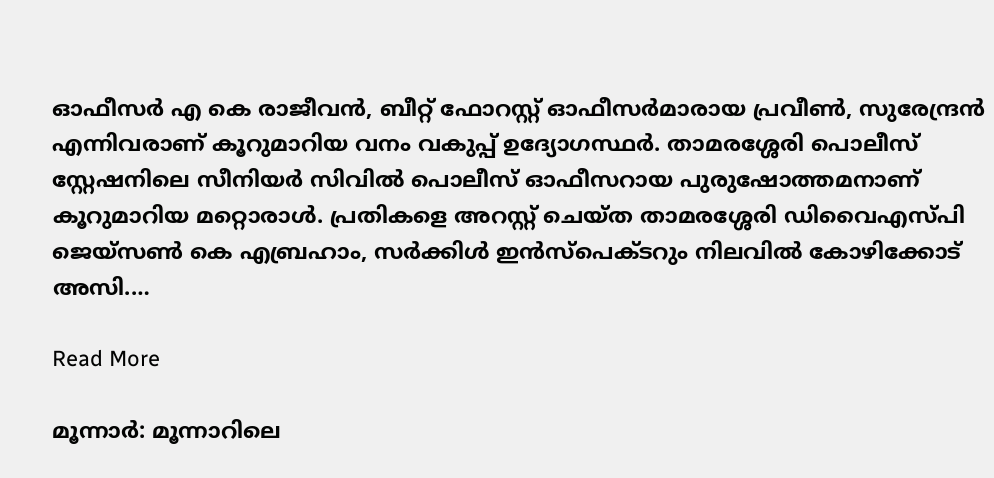ഓഫീസർ എ കെ രാജീവൻ, ബീറ്റ് ഫോറസ്റ്റ് ഓഫീസർമാരായ പ്രവീൺ, സുരേന്ദ്രൻ എന്നിവരാണ് കൂറുമാറിയ വനം വകുപ്പ് ഉദ്യോഗസ്ഥർ. താമരശ്ശേരി പൊലീസ് സ്റ്റേഷനിലെ സീനിയർ സിവിൽ പൊലീസ് ഓഫീസറായ പുരുഷോത്തമനാണ് കൂറുമാറിയ മറ്റൊരാൾ. പ്രതികളെ അറസ്റ്റ് ചെയ്ത താമരശ്ശേരി ഡിവൈഎസ്പി ജെയ്സൺ കെ എബ്രഹാം, സര്‍ക്കിള്‍ ഇന്‍സ്പെക്ടറും നിലവില്‍ കോഴിക്കോട് അസി.…

Read More

മൂന്നാര്‍: മൂന്നാറിലെ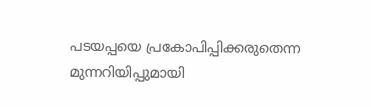പടയപ്പയെ പ്രകോപിപ്പിക്കരുതെന്ന മുന്നറിയിപ്പുമായി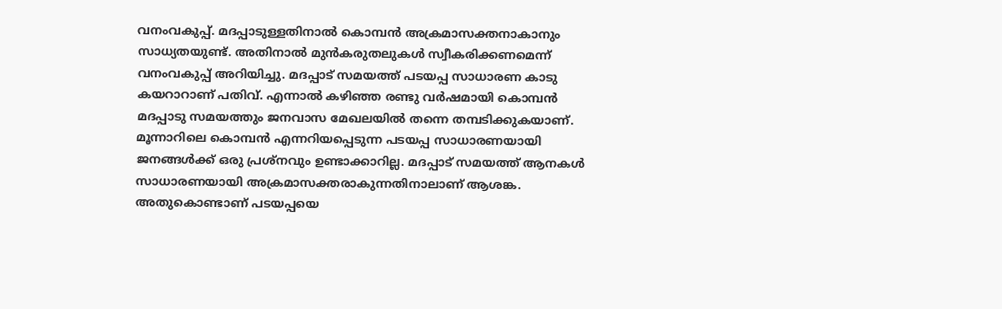വനംവകുപ്പ്. മദപ്പാടുള്ളതിനാൽ കൊമ്പൻ അക്രമാസക്തനാകാനും സാധ്യതയുണ്ട്. അതിനാൽ മുൻകരുതലുകൾ സ്വീകരിക്കണമെന്ന് വനംവകുപ്പ് അറിയിച്ചു. മദപ്പാട് സമയത്ത് പടയപ്പ സാധാരണ കാടു കയറാറാണ് പതിവ്. എന്നാല്‍ കഴിഞ്ഞ രണ്ടു വര്‍ഷമായി കൊമ്പൻ മദപ്പാടു സമയത്തും ജനവാസ മേഖലയില്‍ തന്നെ തമ്പടിക്കുകയാണ്. മൂന്നാറിലെ കൊമ്പൻ എന്നറിയപ്പെടുന്ന പടയപ്പ സാധാരണയായി ജനങ്ങൾക്ക് ഒരു പ്രശ്നവും ഉണ്ടാക്കാറില്ല. മദപ്പാട് സമയത്ത് ആനകൾ സാധാരണയായി അക്രമാസക്തരാകുന്നതിനാലാണ് ആശങ്ക. അതുകൊണ്ടാണ് പടയപ്പയെ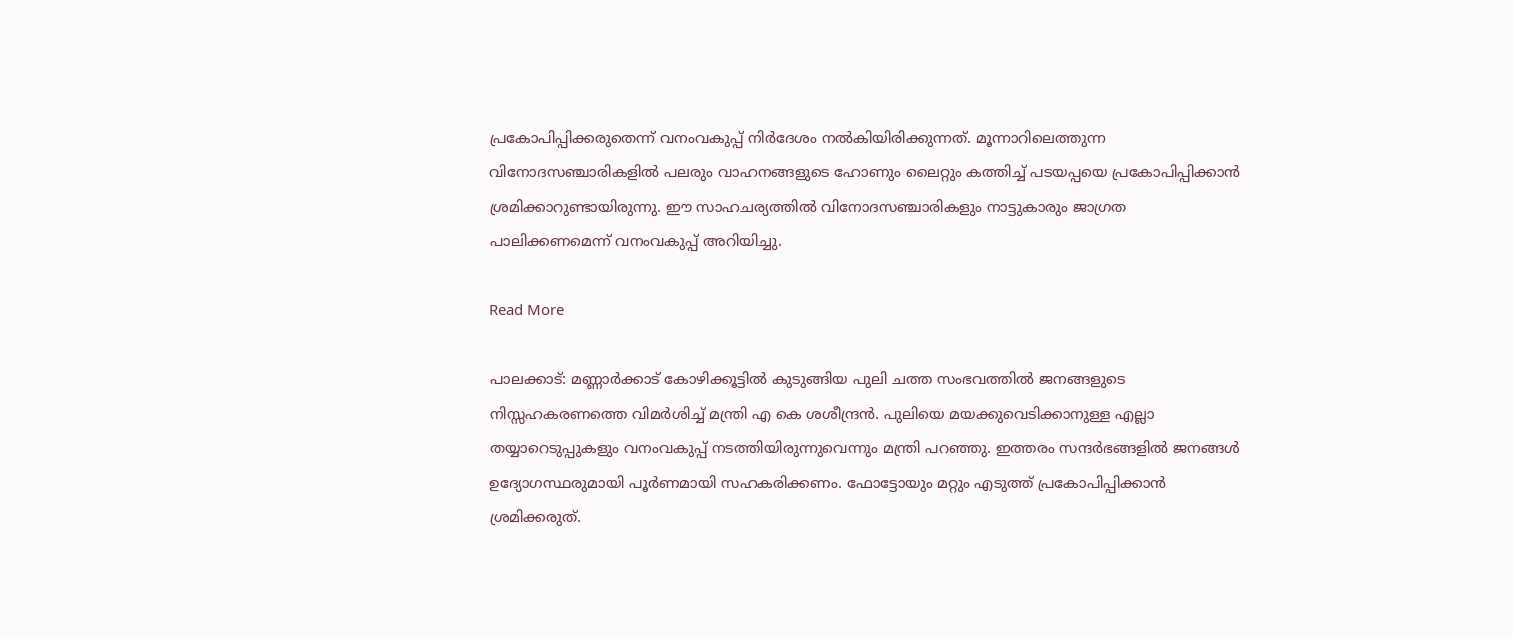പ്രകോപിപ്പിക്കരുതെന്ന് വനംവകുപ്പ് നിർദേശം നൽകിയിരിക്കുന്നത്. മൂന്നാറിലെത്തുന്ന വിനോദസഞ്ചാരികളിൽ പലരും വാഹനങ്ങളുടെ ഹോണും ലൈറ്റും കത്തിച്ച് പടയപ്പയെ പ്രകോപിപ്പിക്കാൻ ശ്രമിക്കാറുണ്ടായിരുന്നു. ഈ സാഹചര്യത്തിൽ വിനോദസഞ്ചാരികളും നാട്ടുകാരും ജാഗ്രത പാലിക്കണമെന്ന് വനംവകുപ്പ് അറിയിച്ചു.

Read More

പാലക്കാട്: മണ്ണാർക്കാട് കോഴിക്കൂട്ടിൽ കുടുങ്ങിയ പുലി ചത്ത സംഭവത്തിൽ ജനങ്ങളുടെ നിസ്സഹകരണത്തെ വിമർശിച്ച് മന്ത്രി എ കെ ശശീന്ദ്രൻ. പുലിയെ മയക്കുവെടിക്കാനുള്ള എല്ലാ തയ്യാറെടുപ്പുകളും വനംവകുപ്പ് നടത്തിയിരുന്നുവെന്നും മന്ത്രി പറഞ്ഞു. ഇത്തരം സന്ദർഭങ്ങളിൽ ജനങ്ങൾ ഉദ്യോഗസ്ഥരുമായി പൂർണമായി സഹകരിക്കണം. ഫോട്ടോയും മറ്റും എടുത്ത് പ്രകോപിപ്പിക്കാൻ ശ്രമിക്കരുത്.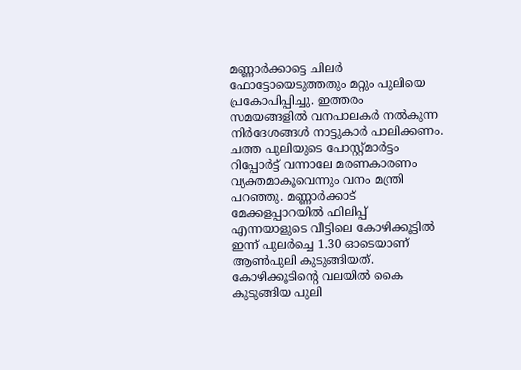മണ്ണാർക്കാട്ടെ ചിലർ ഫോട്ടോയെടുത്തതും മറ്റും പുലിയെ പ്രകോപിപ്പിച്ചു. ഇത്തരം സമയങ്ങളിൽ വനപാലകർ നൽകുന്ന നിർദേശങ്ങൾ നാട്ടുകാർ പാലിക്കണം. ചത്ത പുലിയുടെ പോസ്റ്റ്മാർട്ടം റിപ്പോർട്ട് വന്നാലേ മരണകാരണം വ്യക്തമാകൂവെന്നും വനം മന്ത്രി പറഞ്ഞു. മണ്ണാർക്കാട് മേക്കളപ്പാറയിൽ ഫിലിപ്പ് എന്നയാളുടെ വീട്ടിലെ കോഴിക്കൂട്ടിൽ ഇന്ന് പുലർച്ചെ 1.30 ഓടെയാണ് ആൺപുലി കുടുങ്ങിയത്. കോഴിക്കൂടിന്‍റെ വലയിൽ കൈ കുടുങ്ങിയ പുലി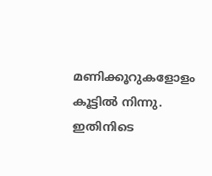മണിക്കൂറുകളോളം കൂട്ടിൽ നിന്നു. ഇതിനിടെ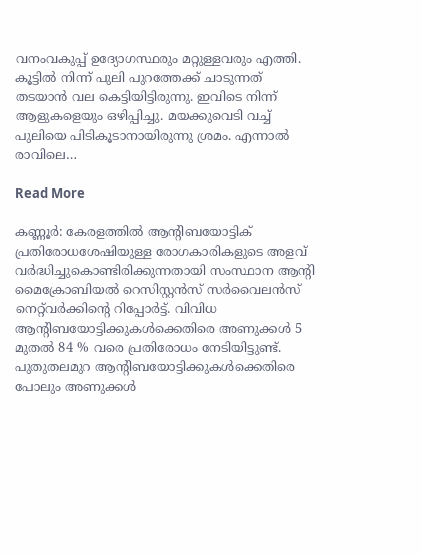വനംവകുപ്പ് ഉദ്യോഗസ്ഥരും മറ്റുള്ളവരും എത്തി. കൂട്ടിൽ നിന്ന് പുലി പുറത്തേക്ക് ചാടുന്നത് തടയാൻ വല കെട്ടിയിട്ടിരുന്നു. ഇവിടെ നിന്ന് ആളുകളെയും ഒഴിപ്പിച്ചു. മയക്കുവെടി വച്ച് പുലിയെ പിടികൂടാനായിരുന്നു ശ്രമം. എന്നാൽ രാവിലെ…

Read More

കണ്ണൂര്‍: കേരളത്തിൽ ആന്‍റിബയോട്ടിക് പ്രതിരോധശേഷിയുള്ള രോഗകാരികളുടെ അളവ് വർദ്ധിച്ചുകൊണ്ടിരിക്കുന്നതായി സംസ്ഥാന ആന്റി മൈക്രോബിയല്‍ റെസിസ്റ്റന്‍സ് സർവൈലൻസ് നെറ്റ്‌വർക്കിൻ്റെ റിപ്പോർട്ട്. വിവിധ ആന്‍റിബയോട്ടിക്കുകൾക്കെതിരെ അണുക്കൾ 5 മുതൽ 84 % വരെ പ്രതിരോധം നേടിയിട്ടുണ്ട്. പുതുതലമുറ ആന്‍റിബയോട്ടിക്കുകൾക്കെതിരെ പോലും അണുക്കൾ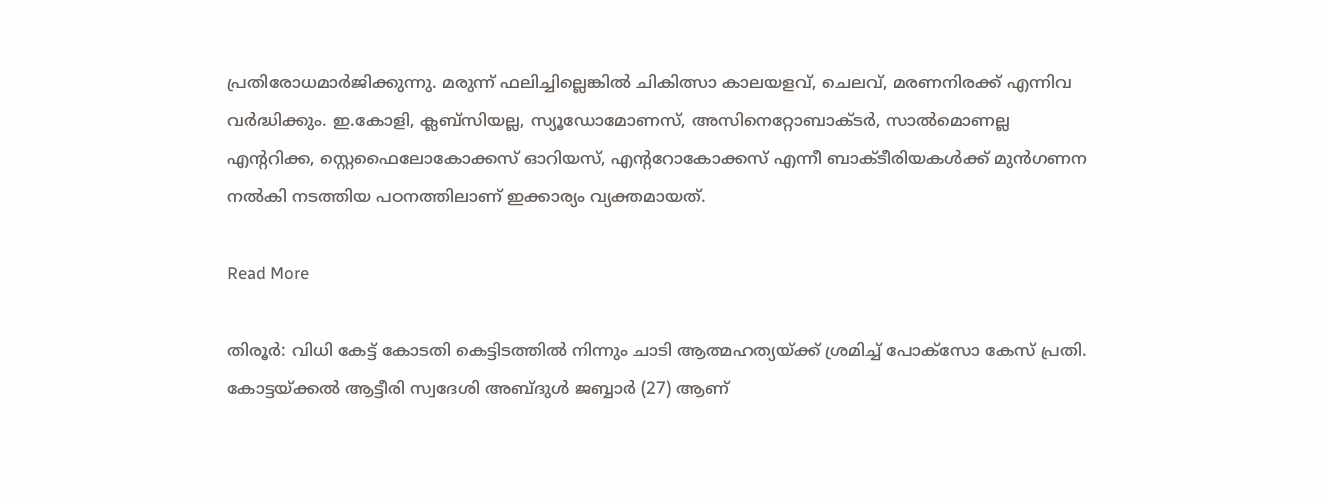പ്രതിരോധമാര്‍ജിക്കുന്നു. മരുന്ന് ഫലിച്ചില്ലെങ്കിൽ ചികിത്സാ കാലയളവ്, ചെലവ്, മരണനിരക്ക് എന്നിവ വർദ്ധിക്കും. ഇ.കോളി, ക്ലബ്സിയല്ല, സ്യൂഡോമോണസ്, അസിനെറ്റോബാക്ടർ, സാൽമൊണല്ല എന്‍ററിക്ക, സ്റ്റെഫൈലോകോക്കസ് ഓറിയസ്, എന്‍ററോകോക്കസ് എന്നീ ബാക്ടീരിയകള്‍ക്ക് മുൻഗണന നൽകി നടത്തിയ പഠനത്തിലാണ് ഇക്കാര്യം വ്യക്തമായത്.

Read More

തിരൂര്‍: വിധി കേട്ട് കോടതി കെട്ടിടത്തിൽ നിന്നും ചാടി ആത്മഹത്യയ്ക്ക് ശ്രമിച്ച് പോക്സോ കേസ് പ്രതി. കോട്ടയ്ക്കൽ ആട്ടീരി സ്വദേശി അബ്ദുൾ ജബ്ബാർ (27) ആണ്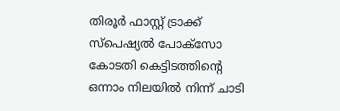തിരൂർ ഫാസ്റ്റ് ട്രാക്ക് സ്പെഷ്യൽ പോക്സോ കോടതി കെട്ടിടത്തിന്‍റെ ഒന്നാം നിലയിൽ നിന്ന് ചാടി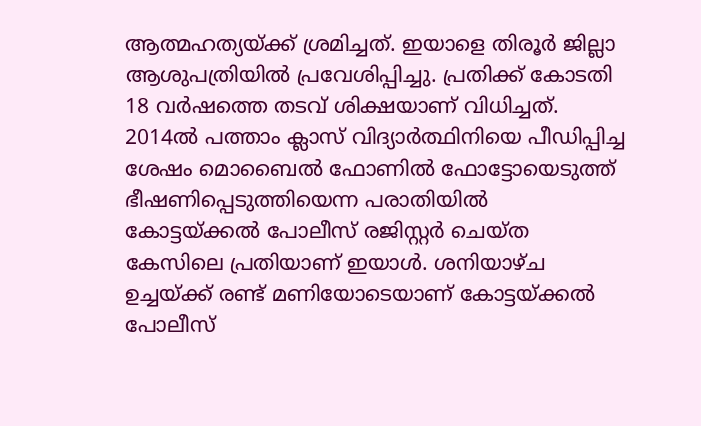ആത്മഹത്യയ്ക്ക് ശ്രമിച്ചത്. ഇയാളെ തിരൂർ ജില്ലാ ആശുപത്രിയിൽ പ്രവേശിപ്പിച്ചു. പ്രതിക്ക് കോടതി 18 വർഷത്തെ തടവ് ശിക്ഷയാണ് വിധിച്ചത്. 2014ൽ പത്താം ക്ലാസ് വിദ്യാർത്ഥിനിയെ പീഡിപ്പിച്ച ശേഷം മൊബൈൽ ഫോണിൽ ഫോട്ടോയെടുത്ത് ഭീഷണിപ്പെടുത്തിയെന്ന പരാതിയിൽ കോട്ടയ്ക്കൽ പോലീസ് രജിസ്റ്റർ ചെയ്ത കേസിലെ പ്രതിയാണ് ഇയാൾ. ശനിയാഴ്ച ഉച്ചയ്ക്ക് രണ്ട് മണിയോടെയാണ് കോട്ടയ്ക്കൽ പോലീസ്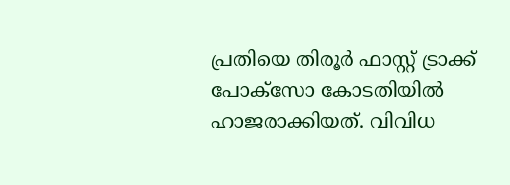പ്രതിയെ തിരൂർ ഫാസ്റ്റ് ട്രാക്ക് പോക്സോ കോടതിയിൽ ഹാജരാക്കിയത്. വിവിധ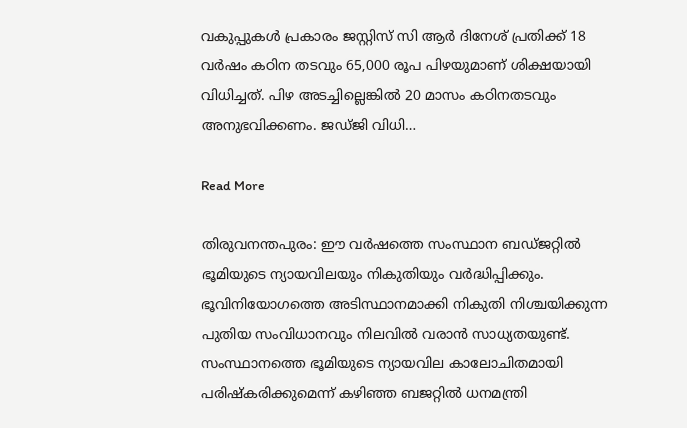വകുപ്പുകൾ പ്രകാരം ജസ്റ്റിസ് സി ആർ ദിനേശ് പ്രതിക്ക് 18 വർഷം കഠിന തടവും 65,000 രൂപ പിഴയുമാണ് ശിക്ഷയായി വിധിച്ചത്. പിഴ അടച്ചില്ലെങ്കിൽ 20 മാസം കഠിനതടവും അനുഭവിക്കണം. ജഡ്ജി വിധി…

Read More

തിരുവനന്തപുരം: ഈ വർഷത്തെ സംസ്ഥാന ബഡ്ജറ്റിൽ ഭൂമിയുടെ ന്യായവിലയും നികുതിയും വർദ്ധിപ്പിക്കും. ഭൂവിനിയോഗത്തെ അടിസ്ഥാനമാക്കി നികുതി നിശ്ചയിക്കുന്ന പുതിയ സംവിധാനവും നിലവിൽ വരാൻ സാധ്യതയുണ്ട്. സംസ്ഥാനത്തെ ഭൂമിയുടെ ന്യായവില കാലോചിതമായി പരിഷ്കരിക്കുമെന്ന് കഴിഞ്ഞ ബജറ്റിൽ ധനമന്ത്രി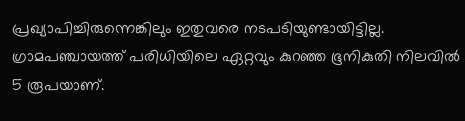പ്രഖ്യാപിച്ചിരുന്നെങ്കിലും ഇതുവരെ നടപടിയുണ്ടായിട്ടില്ല. ഗ്രാമപഞ്ചായത്ത് പരിധിയിലെ ഏറ്റവും കുറഞ്ഞ ഭൂനികുതി നിലവിൽ 5 രൂപയാണ്.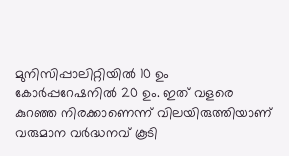മുനിസിപ്പാലിറ്റിയിൽ 10 ഉം കോർപ്പറേഷനിൽ 20 ഉം. ഇത് വളരെ കുറഞ്ഞ നിരക്കാണെന്ന് വിലയിരുത്തിയാണ് വരുമാന വർദ്ധനവ് കൂടി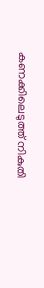കണക്കിലെടുത്ത് നികുതി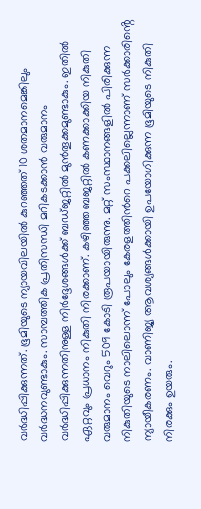വർദ്ധിപ്പിക്കുന്നത്. ഭൂമിയുടെ ന്യായവിലയിൽ കുറഞ്ഞത് 10 ശതമാനമെങ്കിലും വര്‍ദ്ധനവുണ്ടാകും. സാമ്പത്തിക പ്രതിസന്ധി മറികടക്കാൻ വരുമാനം വർദ്ധിപ്പിക്കുന്നതിനുള്ള നിർദ്ദേശങ്ങൾക്ക് ബഡ്ജറ്റിൽ മുൻതൂക്കമുണ്ടാകും. ഇതിൽ ഏറ്റവും പ്രധാനം നികുതി നിരക്കാണ്. കഴിഞ്ഞ ബജറ്റിൽ കണക്കാക്കിയ നികുതി വരുമാനം വെറും 509 കോടി രൂപയായിരുന്നു. മറ്റ് സംസ്ഥാനങ്ങളിൽ പിരിക്കുന്ന നികുതിയുടെ നാലിലൊന്ന് പോലും കേരളത്തിന്‍റെ പക്കലില്ലെന്നാണ് സർക്കാരിൻ്റെ ന്യായീകരണം. വാണിജ്യ ആവശ്യങ്ങൾക്കായി ഉപയോഗിക്കുന്ന ഭൂമിയുടെ നികുതി നിരക്കും ഉയരും.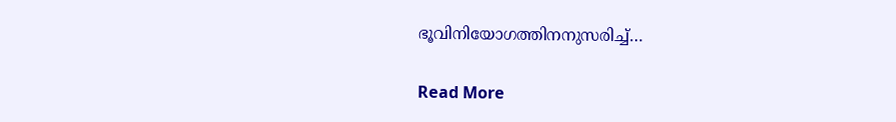ഭൂവിനിയോഗത്തിനനുസരിച്ച്…

Read More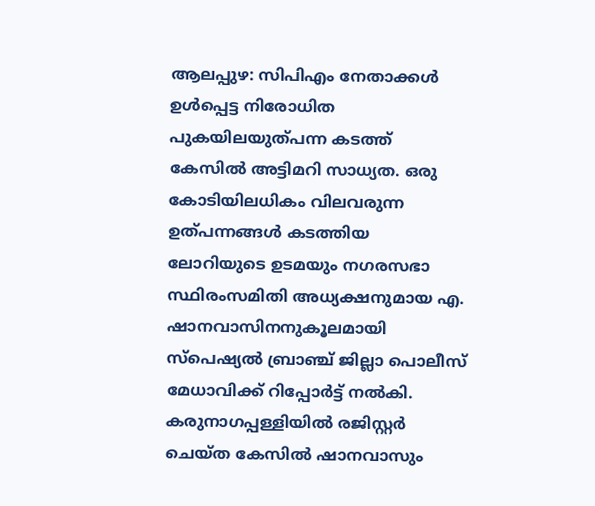ആലപ്പുഴ: സിപിഎം നേതാക്കൾ ഉൾപ്പെട്ട നിരോധിത പുകയിലയുത്പന്ന കടത്ത് കേസിൽ അട്ടിമറി സാധ്യത. ഒരു കോടിയിലധികം വിലവരുന്ന ഉത്പന്നങ്ങൾ കടത്തിയ ലോറിയുടെ ഉടമയും നഗരസഭാ സ്ഥിരംസമിതി അധ്യക്ഷനുമായ എ. ഷാനവാസിനനുകൂലമായി സ്പെഷ്യൽ ബ്രാഞ്ച് ജില്ലാ പൊലീസ് മേധാവിക്ക് റിപ്പോർട്ട് നൽകി. കരുനാഗപ്പള്ളിയിൽ രജിസ്റ്റർ ചെയ്ത കേസിൽ ഷാനവാസും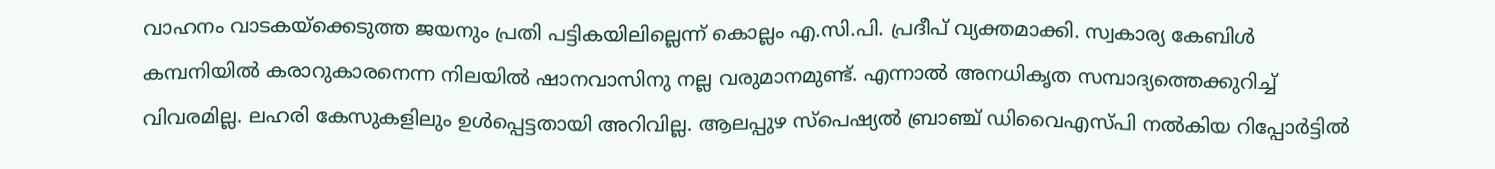വാഹനം വാടകയ്ക്കെടുത്ത ജയനും പ്രതി പട്ടികയിലില്ലെന്ന് കൊല്ലം എ.സി.പി. പ്രദീപ് വ്യക്തമാക്കി. സ്വകാര്യ കേബിൾ കമ്പനിയിൽ കരാറുകാരനെന്ന നിലയിൽ ഷാനവാസിനു നല്ല വരുമാനമുണ്ട്. എന്നാൽ അനധികൃത സമ്പാദ്യത്തെക്കുറിച്ച് വിവരമില്ല. ലഹരി കേസുകളിലും ഉൾപ്പെട്ടതായി അറിവില്ല. ആലപ്പുഴ സ്പെഷ്യൽ ബ്രാഞ്ച് ഡിവൈഎസ്പി നൽകിയ റിപ്പോർട്ടിൽ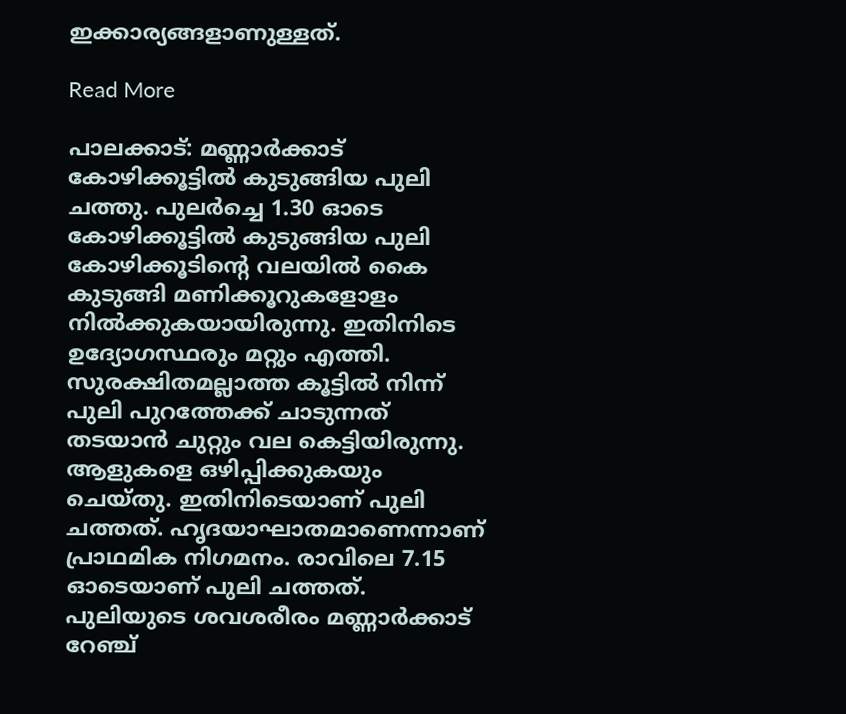ഇക്കാര്യങ്ങളാണുള്ളത്.

Read More

പാലക്കാട്: മണ്ണാർക്കാട് കോഴിക്കൂട്ടിൽ കുടുങ്ങിയ പുലി ചത്തു. പുലർച്ചെ 1.30 ഓടെ കോഴിക്കൂട്ടിൽ കുടുങ്ങിയ പുലി കോഴിക്കൂടിന്‍റെ വലയിൽ കൈ കുടുങ്ങി മണിക്കൂറുകളോളം നിൽക്കുകയായിരുന്നു. ഇതിനിടെ ഉദ്യോഗസ്ഥരും മറ്റും എത്തി. സുരക്ഷിതമല്ലാത്ത കൂട്ടിൽ നിന്ന് പുലി പുറത്തേക്ക് ചാടുന്നത് തടയാൻ ചുറ്റും വല കെട്ടിയിരുന്നു. ആളുകളെ ഒഴിപ്പിക്കുകയും ചെയ്തു. ഇതിനിടെയാണ് പുലി ചത്തത്. ഹൃദയാഘാതമാണെന്നാണ് പ്രാഥമിക നിഗമനം. രാവിലെ 7.15 ഓടെയാണ് പുലി ചത്തത്. പുലിയുടെ ശവശരീരം മണ്ണാർക്കാട് റേഞ്ച്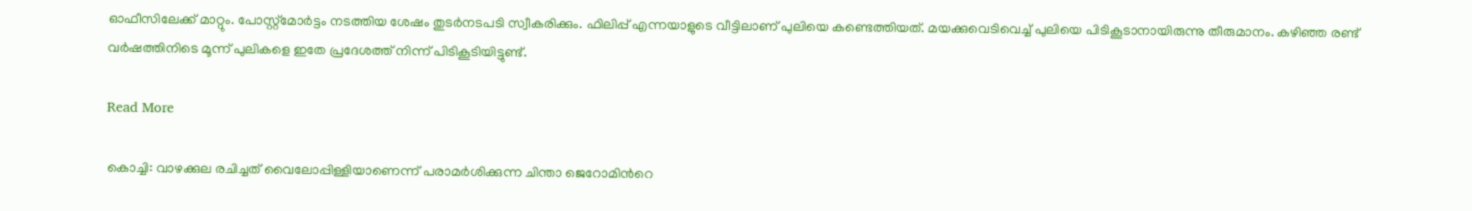ഓഫീസിലേക്ക് മാറ്റും. പോസ്റ്റ്മോർട്ടം നടത്തിയ ശേഷം തുടർനടപടി സ്വീകരിക്കും. ഫിലിപ്പ് എന്നയാളുടെ വീട്ടിലാണ് പുലിയെ കണ്ടെത്തിയത്. മയക്കുവെടിവെച്ച് പുലിയെ പിടികൂടാനായിരുന്നു തീരുമാനം. കഴിഞ്ഞ രണ്ട് വർഷത്തിനിടെ മൂന്ന് പുലികളെ ഇതേ പ്രദേശത്ത് നിന്ന് പിടികൂടിയിട്ടുണ്ട്.

Read More

കൊച്ചി: വാഴക്കുല രചിച്ചത് വൈലോപ്പിള്ളിയാണെന്ന് പരാമർശിക്കുന്ന ചിന്താ ജെറോമിന്‍റെ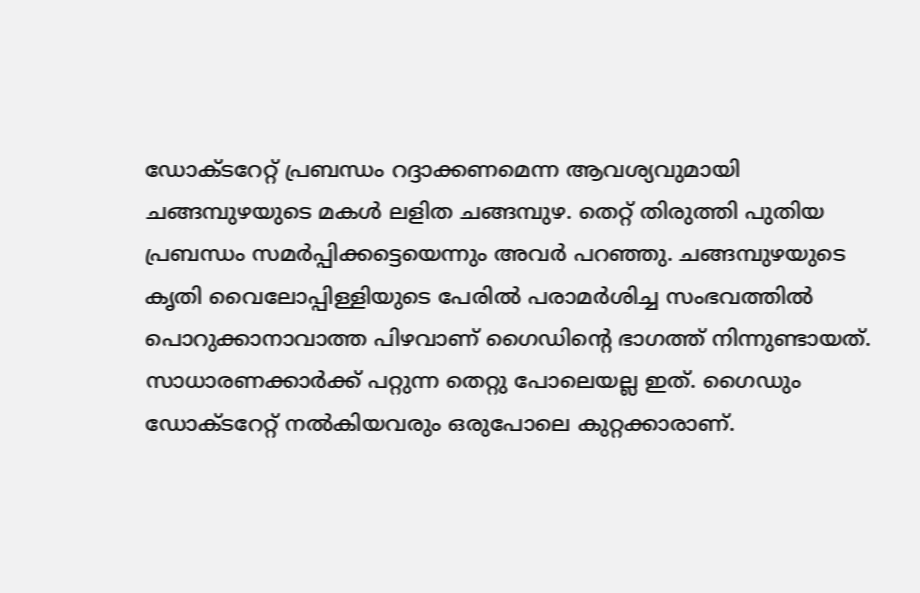ഡോക്ടറേറ്റ് പ്രബന്ധം റദ്ദാക്കണമെന്ന ആവശ്യവുമായി ചങ്ങമ്പുഴയുടെ മകൾ ലളിത ചങ്ങമ്പുഴ. തെറ്റ് തിരുത്തി പുതിയ പ്രബന്ധം സമർപ്പിക്കട്ടെയെന്നും അവർ പറഞ്ഞു. ചങ്ങമ്പുഴയുടെ കൃതി വൈലോപ്പിള്ളിയുടെ പേരിൽ പരാമർശിച്ച സംഭവത്തിൽ പൊറുക്കാനാവാത്ത പിഴവാണ് ഗൈഡിന്റെ ഭാഗത്ത് നിന്നുണ്ടായത്. സാധാരണക്കാർക്ക് പറ്റുന്ന തെറ്റു പോലെയല്ല ഇത്. ഗൈഡും ഡോക്ടറേറ്റ് നൽകിയവരും ഒരുപോലെ കുറ്റക്കാരാണ്.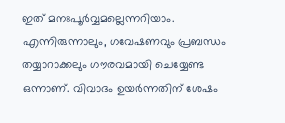ഇത് മനഃപൂർവ്വമല്ലെന്നറിയാം. എന്നിരുന്നാലും, ഗവേഷണവും പ്രബന്ധം തയ്യാറാക്കലും ഗൗരവമായി ചെയ്യേണ്ട ഒന്നാണ്. വിവാദം ഉയർന്നതിന് ശേഷം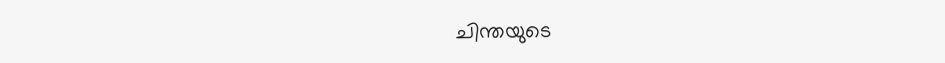ചിന്തയുടെ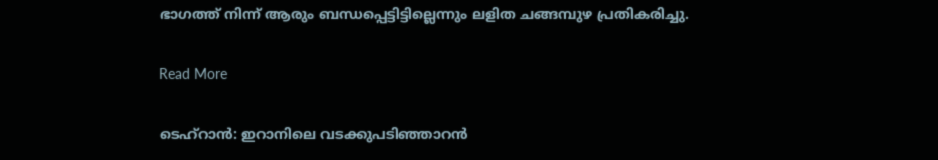ഭാഗത്ത് നിന്ന് ആരും ബന്ധപ്പെട്ടിട്ടില്ലെന്നും ലളിത ചങ്ങമ്പുഴ പ്രതികരിച്ചു.

Read More

ടെഹ്റാൻ: ഇറാനിലെ വടക്കുപടിഞ്ഞാറൻ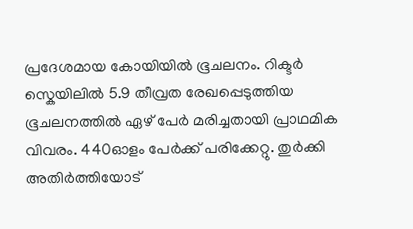പ്രദേശമായ കോയിയിൽ ഭൂചലനം. റിക്ടർ സ്കെയിലിൽ 5.9 തീവ്രത രേഖപ്പെടുത്തിയ ഭൂചലനത്തിൽ ഏഴ് പേർ മരിച്ചതായി പ്രാഥമിക വിവരം. 440ഓളം പേർക്ക് പരിക്കേറ്റു. തുർക്കി അതിർത്തിയോട്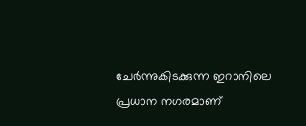ചേർന്നുകിടക്കുന്ന ഇറാനിലെ പ്രധാന നഗരമാണ്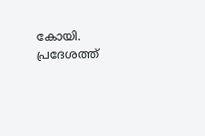കോയി. പ്രദേശത്ത്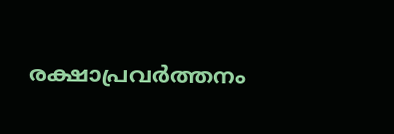രക്ഷാപ്രവർത്തനം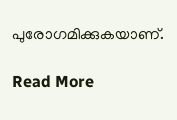പുരോഗമിക്കുകയാണ്.

Read More